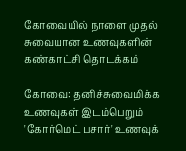கோவையில் நாளை முதல் சுவையான உணவுகளின் கண்காட்சி தொடக்கம்

கோவை: தனிச்சுவைமிக்க உணவுகள் இடம்பெறும் 'கோர்மெட் பசார்' உணவுக்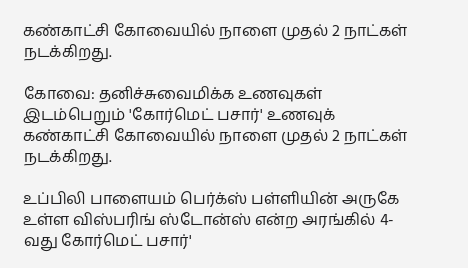கண்காட்சி கோவையில் நாளை முதல் 2 நாட்கள் நடக்கிறது.

கோவை: தனிச்சுவைமிக்க உணவுகள் இடம்பெறும் 'கோர்மெட் பசார்' உணவுக் கண்காட்சி கோவையில் நாளை முதல் 2 நாட்கள் நடக்கிறது.

உப்பிலி பாளையம் பெர்க்ஸ் பள்ளியின் அருகே உள்ள விஸ்பரிங் ஸ்டோன்ஸ் என்ற அரங்கில் 4-வது கோர்மெட் பசார்'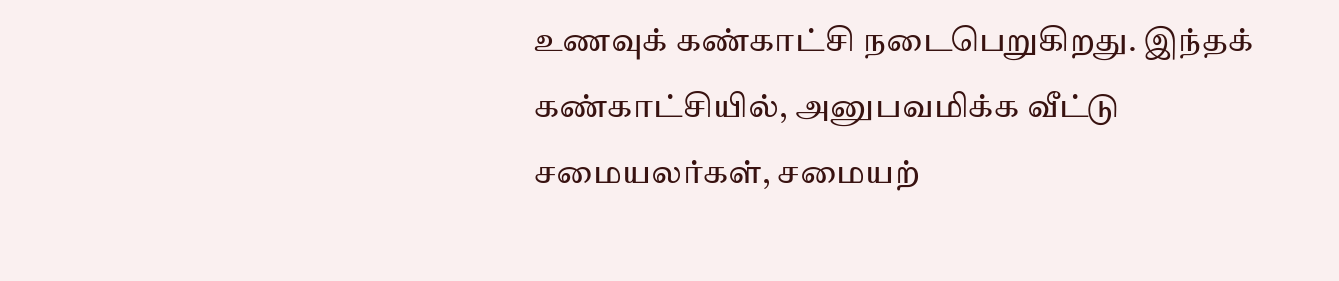உணவுக் கண்காட்சி நடைபெறுகிறது. இந்தக் கண்காட்சியில், அனுபவமிக்க வீட்டு சமையலர்கள், சமையற்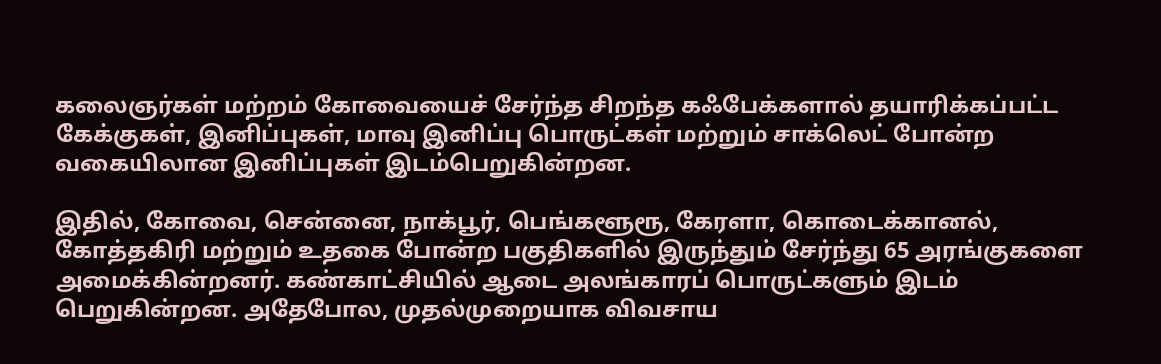கலைஞர்கள் மற்றம் கோவையைச் சேர்ந்த சிறந்த கஃபேக்களால் தயாரிக்கப்பட்ட கேக்குகள், இனிப்புகள், மாவு இனிப்பு பொருட்கள் மற்றும் சாக்லெட் போன்ற வகையிலான இனிப்புகள் இடம்பெறுகின்றன.

இதில், கோவை, சென்னை, நாக்பூர், பெங்களூரூ, கேரளா, கொடைக்கானல், கோத்தகிரி மற்றும் உதகை போன்ற பகுதிகளில் இருந்தும் சேர்ந்து 65 அரங்குகளை அமைக்கின்றனர். கண்காட்சியில் ஆடை அலங்காரப் பொருட்களும் இடம் பெறுகின்றன. அதேபோல, முதல்முறையாக விவசாய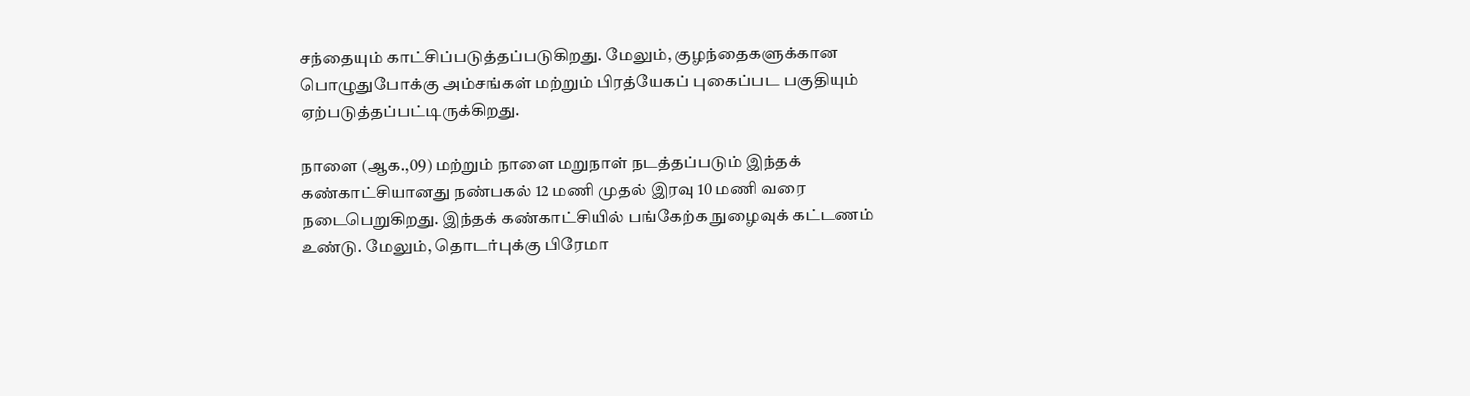சந்தையும் காட்சிப்படுத்தப்படுகிறது. மேலும், குழந்தைகளுக்கான பொழுதுபோக்கு அம்சங்கள் மற்றும் பிரத்யேகப் புகைப்பட பகுதியும் ஏற்படுத்தப்பட்டிருக்கிறது.

நாளை (ஆக.,09) மற்றும் நாளை மறுநாள் நடத்தப்படும் இந்தக் கண்காட்சியானது நண்பகல் 12 மணி முதல் இரவு 10 மணி வரை நடைபெறுகிறது. இந்தக் கண்காட்சியில் பங்கேற்க நுழைவுக் கட்டணம் உண்டு. மேலும், தொடர்புக்கு பிரேமா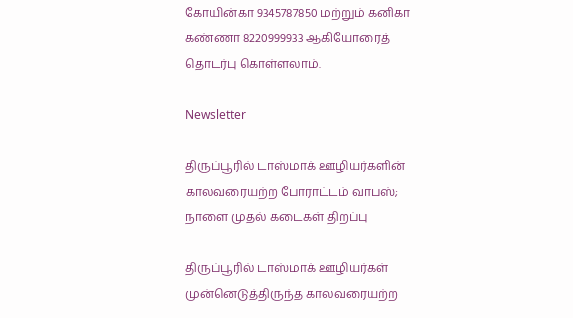கோயின்கா 9345787850 மற்றும் கனிகா கண்ணா 8220999933 ஆகியோரைத் தொடர்பு கொள்ளலாம்.

Newsletter

திருப்பூரில் டாஸ்மாக் ஊழியர்களின் காலவரையற்ற போராட்டம் வாபஸ்; நாளை முதல் கடைகள் திறப்பு

திருப்பூரில் டாஸ்மாக் ஊழியர்கள் முன்னெடுத்திருந்த காலவரையற்ற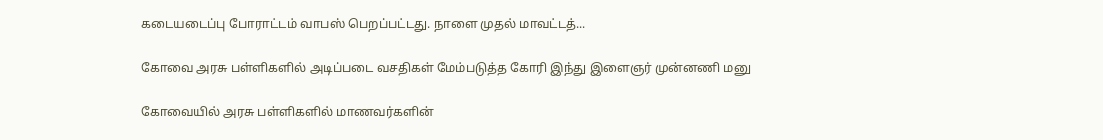கடையடைப்பு போராட்டம் வாபஸ் பெறப்பட்டது. நாளை முதல் மாவட்டத்...

கோவை அரசு பள்ளிகளில் அடிப்படை வசதிகள் மேம்படுத்த கோரி இந்து இளைஞர் முன்னணி மனு

கோவையில் அரசு பள்ளிகளில் மாணவர்களின்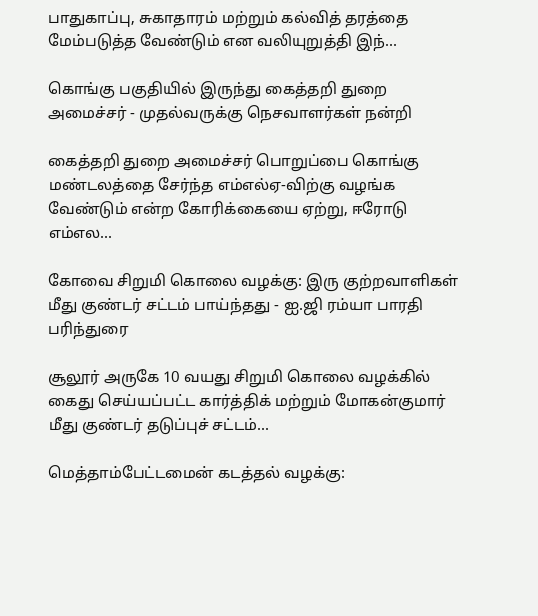பாதுகாப்பு, சுகாதாரம் மற்றும் கல்வித் தரத்தை மேம்படுத்த வேண்டும் என வலியுறுத்தி இந்...

கொங்கு பகுதியில் இருந்து கைத்தறி துறை அமைச்சர் - முதல்வருக்கு நெசவாளர்கள் நன்றி

கைத்தறி துறை அமைச்சர் பொறுப்பை கொங்கு மண்டலத்தை சேர்ந்த எம்எல்ஏ-விற்கு வழங்க வேண்டும் என்ற கோரிக்கையை ஏற்று, ஈரோடு எம்எல...

கோவை சிறுமி கொலை வழக்கு: இரு குற்றவாளிகள் மீது குண்டர் சட்டம் பாய்ந்தது - ஐ.ஜி ரம்யா பாரதி பரிந்துரை

சூலூர் அருகே 10 வயது சிறுமி கொலை வழக்கில் கைது செய்யப்பட்ட கார்த்திக் மற்றும் மோகன்குமார் மீது குண்டர் தடுப்புச் சட்டம்...

மெத்தாம்பேட்டமைன் கடத்தல் வழக்கு: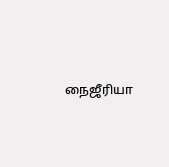நைஜீரியா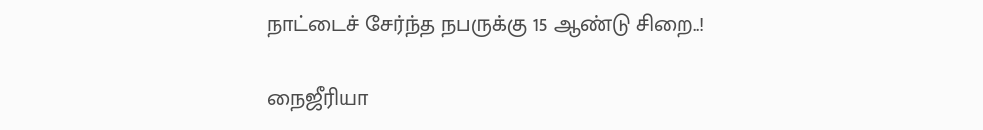நாட்டைச் சேர்ந்த நபருக்கு 15 ஆண்டு சிறை..!

நைஜீரியா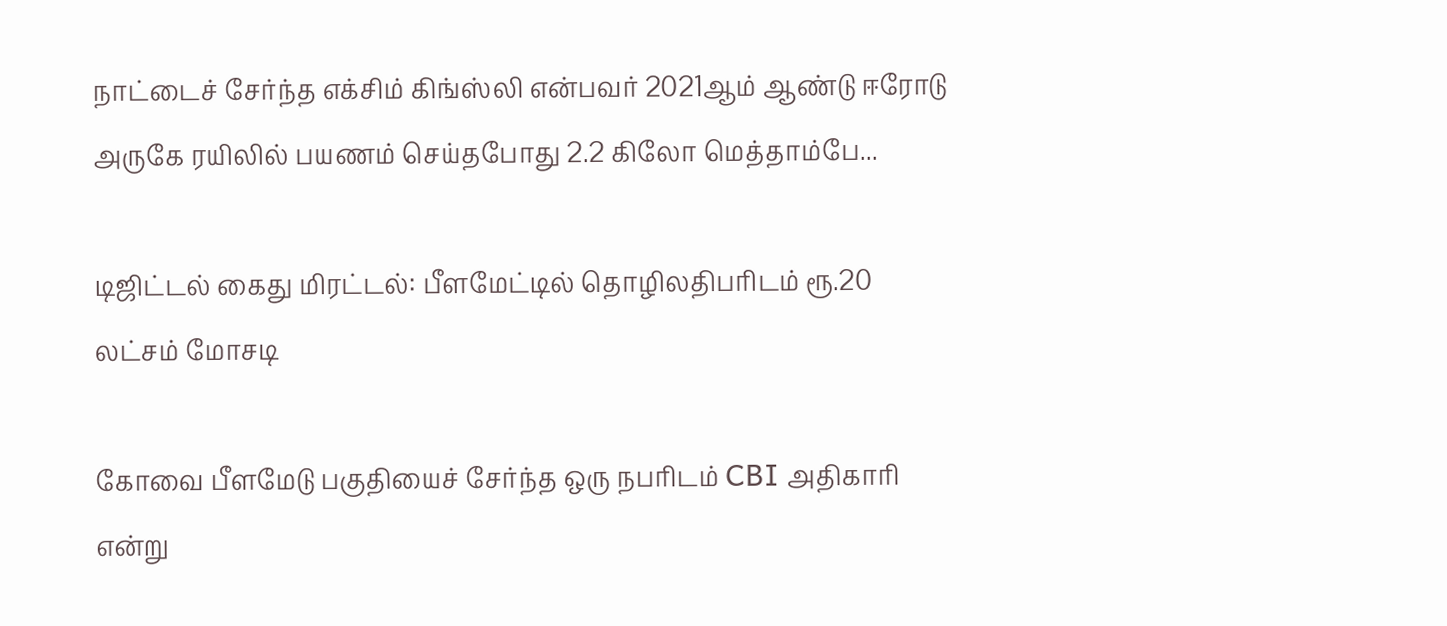நாட்டைச் சேர்ந்த எக்சிம் கிங்ஸ்லி என்பவர் 2021ஆம் ஆண்டு ஈரோடு அருகே ரயிலில் பயணம் செய்தபோது 2.2 கிலோ மெத்தாம்பே...

டிஜிட்டல் கைது மிரட்டல்: பீளமேட்டில் தொழிலதிபரிடம் ரூ.20 லட்சம் மோசடி

கோவை பீளமேடு பகுதியைச் சேர்ந்த ஒரு நபரிடம் CBI அதிகாரி என்று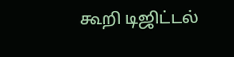கூறி டிஜிட்டல்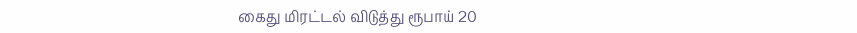கைது மிரட்டல் விடுத்து ரூபாய் 20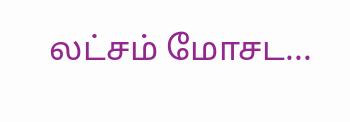லட்சம் மோசட...